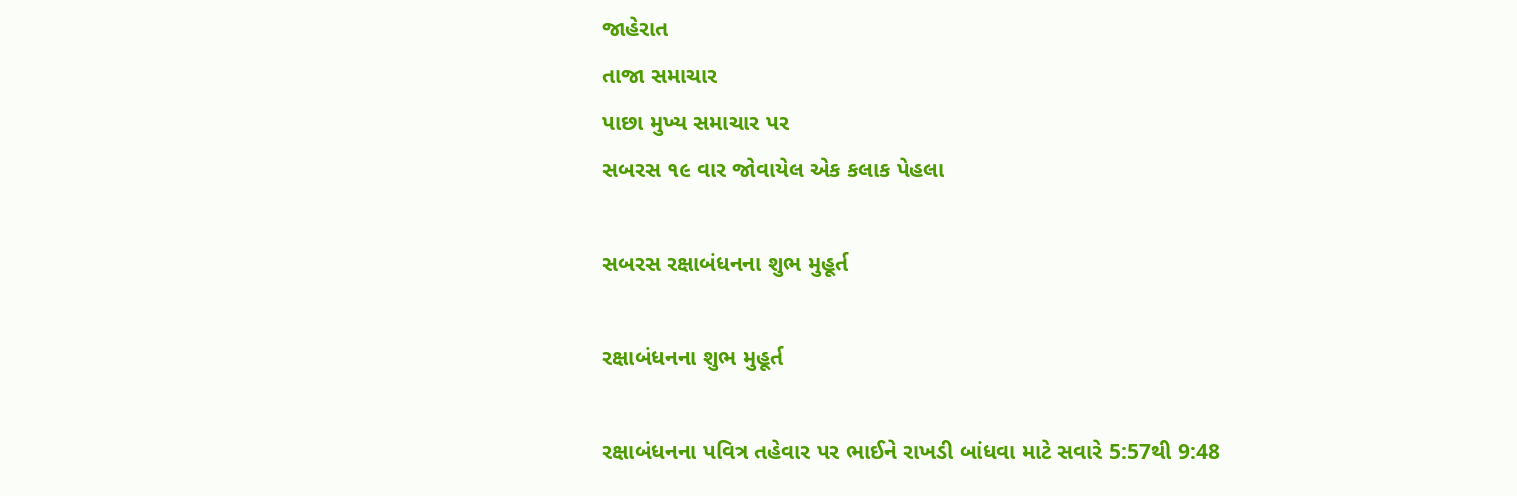જાહેરાત
તાજા સમાચાર
પાછા મુખ્ય સમાચાર પર
સબરસ ૧૯ વાર જોવાયેલ એક કલાક પેહલા

સબરસ રક્ષાબંધનના શુભ મુહૂર્ત

રક્ષાબંધનના શુભ મુહૂર્ત

રક્ષાબંધનના પવિત્ર તહેવાર પર ભાઈને રાખડી બાંધવા માટે સવારે 5:57થી 9:48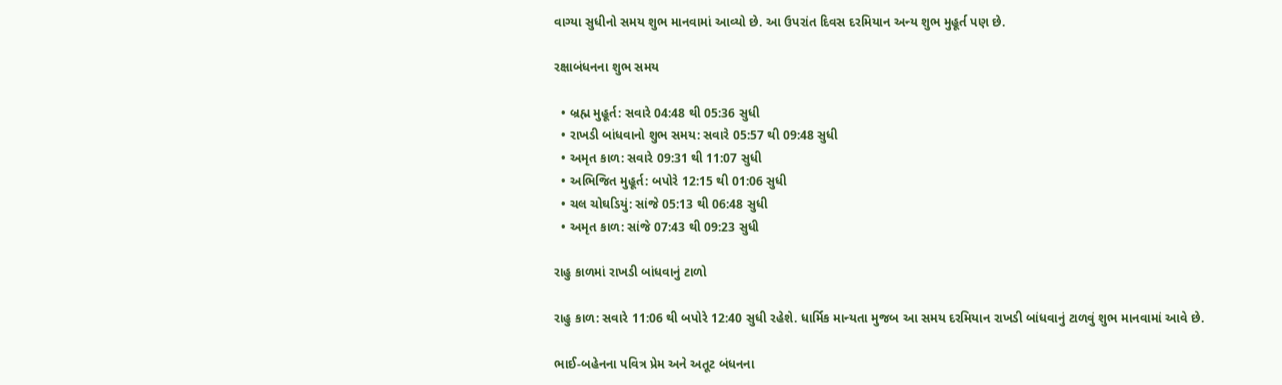વાગ્યા સુધીનો સમય શુભ માનવામાં આવ્યો છે. આ ઉપરાંત દિવસ દરમિયાન અન્ય શુભ મુહૂર્ત પણ છે.

રક્ષાબંધનના શુભ સમય

  • બ્રહ્મ મુહૂર્ત: સવારે 04:48 થી 05:36 સુધી
  • રાખડી બાંધવાનો શુભ સમય: સવારે 05:57 થી 09:48 સુધી
  • અમૃત કાળ: સવારે 09:31 થી 11:07 સુધી
  • અભિજિત મુહૂર્ત: બપોરે 12:15 થી 01:06 સુધી
  • ચલ ચોઘડિયું: સાંજે 05:13 થી 06:48 સુધી
  • અમૃત કાળ: સાંજે 07:43 થી 09:23 સુધી

રાહુ કાળમાં રાખડી બાંધવાનું ટાળો

રાહુ કાળ: સવારે 11:06 થી બપોરે 12:40 સુધી રહેશે. ધાર્મિક માન્યતા મુજબ આ સમય દરમિયાન રાખડી બાંધવાનું ટાળવું શુભ માનવામાં આવે છે.

ભાઈ-બહેનના પવિત્ર પ્રેમ અને અતૂટ બંધનના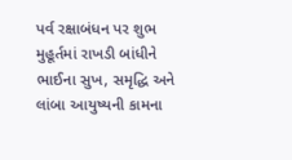પર્વ રક્ષાબંધન પર શુભ મુહૂર્તમાં રાખડી બાંધીને ભાઈના સુખ, સમૃદ્ધિ અને લાંબા આયુષ્યની કામના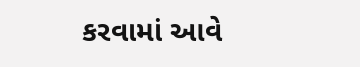કરવામાં આવે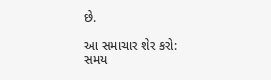છે.

આ સમાચાર શેર કરો:
સમય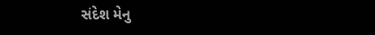સંદેશ મેનુ